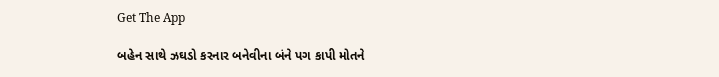Get The App

બહેન સાથે ઝઘડો કરનાર બનેવીના બંને પગ કાપી મોતને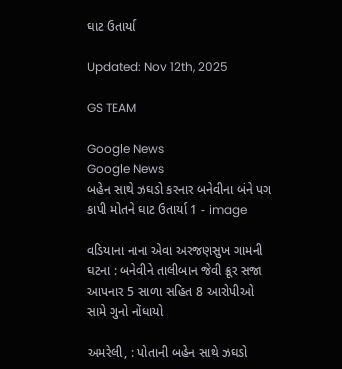ઘાટ ઉતાર્યા

Updated: Nov 12th, 2025

GS TEAM

Google News
Google News
બહેન સાથે ઝઘડો કરનાર બનેવીના બંને પગ કાપી મોતને ઘાટ ઉતાર્યા 1 - image

વડિયાના નાના એવા અરજણસુખ ગામની ઘટના : બનેવીને તાલીબાન જેવી ક્રૂર સજા આપનાર 5 સાળા સહિત 8 આરોપીઓ સામે ગુનો નોંધાયો

અમરેલી, : પોતાની બહેન સાથે ઝઘડો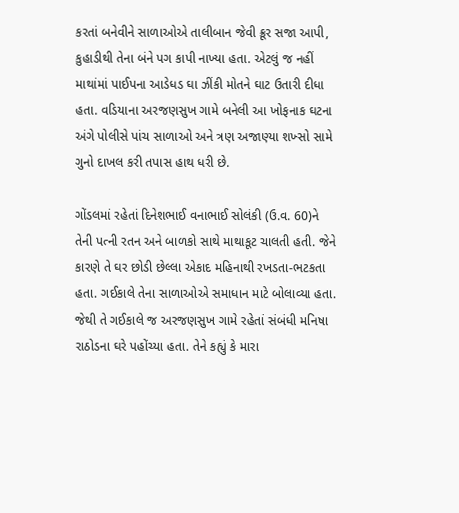કરતાં બનેવીને સાળાઓએ તાલીબાન જેવી ક્રૂર સજા આપી, કુહાડીથી તેના બંને પગ કાપી નાખ્યા હતા. એટલું જ નહીં માથાંમાં પાઈપના આડેધડ ઘા ઝીંકી મોતને ઘાટ ઉતારી દીધા હતા. વડિયાના અરજણસુખ ગામે બનેલી આ ખોફનાક ઘટના અંગે પોલીસે પાંચ સાળાઓ અને ત્રણ અજાણ્યા શખ્સો સામે ગુનો દાખલ કરી તપાસ હાથ ધરી છે.

ગોંડલમાં રહેતાં દિનેશભાઈ વનાભાઈ સોલંકી (ઉ.વ. 60)ને તેની પત્ની રતન અને બાળકો સાથે માથાકૂટ ચાલતી હતી. જેને કારણે તે ઘર છોડી છેલ્લા એકાદ મહિનાથી રખડતા-ભટકતા હતા. ગઈકાલે તેના સાળાઓએ સમાધાન માટે બોલાવ્યા હતા. જેથી તે ગઈકાલે જ અરજણસુખ ગામે રહેતાં સંબંધી મનિષા રાઠોડના ઘરે પહોંચ્યા હતા. તેને કહ્યું કે મારા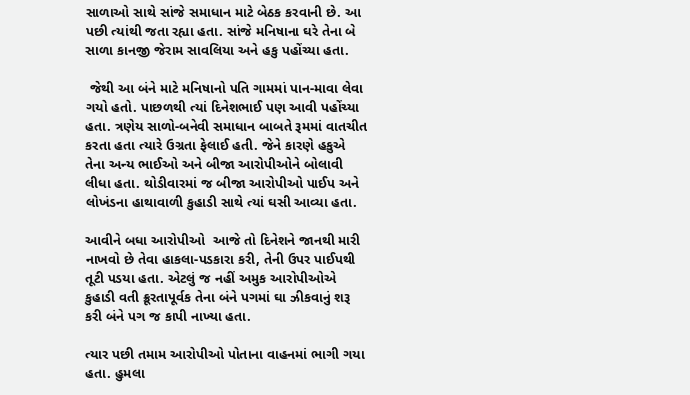સાળાઓ સાથે સાંજે સમાધાન માટે બેઠક કરવાની છે. આ પછી ત્યાંથી જતા રહ્યા હતા. સાંજે મનિષાના ઘરે તેના બે સાળા કાનજી જેરામ સાવલિયા અને હકુ પહોંચ્યા હતા.

 જેથી આ બંને માટે મનિષાનો પતિ ગામમાં પાન-માવા લેવા ગયો હતો. પાછળથી ત્યાં દિનેશભાઈ પણ આવી પહોંચ્યા હતા. ત્રણેય સાળો-બનેવી સમાધાન બાબતે રૂમમાં વાતચીત કરતા હતા ત્યારે ઉગ્રતા ફેલાઈ હતી. જેને કારણે હકુએ તેના અન્ય ભાઈઓ અને બીજા આરોપીઓને બોલાવી લીધા હતા. થોડીવારમાં જ બીજા આરોપીઓ પાઈપ અને લોખંડના હાથાવાળી કુહાડી સાથે ત્યાં ઘસી આવ્યા હતા.

આવીને બધા આરોપીઓ  આજે તો દિનેશને જાનથી મારી નાખવો છે તેવા હાકલા-પડકારા કરી, તેની ઉપર પાઈપથી તૂટી પડયા હતા. એટલું જ નહીં અમુક આરોપીઓએ કુહાડી વતી ક્રૂરતાપૂર્વક તેના બંને પગમાં ઘા ઝીકવાનું શરૂ કરી બંને પગ જ કાપી નાખ્યા હતા.

ત્યાર પછી તમામ આરોપીઓ પોતાના વાહનમાં ભાગી ગયા હતા. હુમલા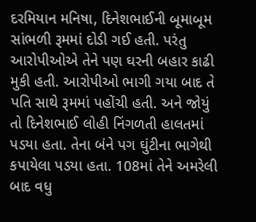દરમિયાન મનિષા, દિનેશભાઈની બૂમાબૂમ સાંભળી રૂમમાં દોડી ગઈ હતી. પરંતુ આરોપીઓએ તેને પણ ઘરની બહાર કાઢી મુકી હતી. આરોપીઓ ભાગી ગયા બાદ તે પતિ સાથે રૂમમાં પહોંચી હતી. અને જોયું તો દિનેશભાઈ લોહી નિંગળતી હાલતમાં પડયા હતા. તેના બંને પગ ઘુંટીના ભાગેથી કપાયેલા પડયા હતા. 108માં તેને અમરેલી બાદ વધુ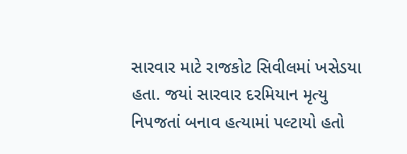સારવાર માટે રાજકોટ સિવીલમાં ખસેડયા  હતા. જયાં સારવાર દરમિયાન મૃત્યુ નિપજતાં બનાવ હત્યામાં પલ્ટાયો હતો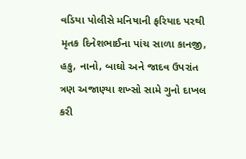વડિયા પોલીસે મનિષાની ફરિયાદ પરથી મૃતક દિનેશભાઈના પાંચ સાળા કાનજી, હકુ, નાનો, બાઘો અને જાદવ ઉપરાંત ત્રણ અજાણ્યા શખ્સો સામે ગુનો દાખલ કરી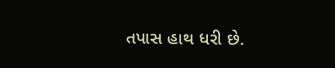તપાસ હાથ ધરી છે.